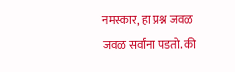नमस्कार, हा प्रश्न जवळ जवळ सर्वांना पडतो. की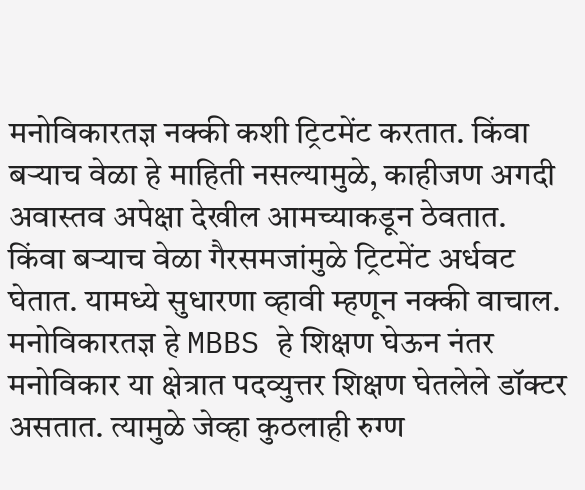मनोविकारतज्ञ नक्की कशी ट्रिटमेंट करतात. किंवा बऱ्याच वेळा हे माहिती नसल्यामुळे, काहीजण अगदी अवास्तव अपेक्षा देखील आमच्याकडून ठेवतात. किंवा बऱ्याच वेळा गैरसमजांमुळे ट्रिटमेंट अर्धवट घेतात. यामध्ये सुधारणा व्हावी म्हणून नक्की वाचाल.
मनोविकारतज्ञ हे MBBS हे शिक्षण घेऊन नंतर मनोविकार या क्षेत्रात पदव्युत्तर शिक्षण घेतलेले डॉक्टर असतात. त्यामुळे जेव्हा कुठलाही रुग्ण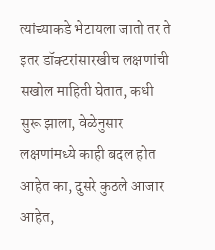त्यांच्याकडे भेटायला जातो तर ते इतर डॉक्टरांसारखीच लक्षणांची सखोल माहिती घेतात, कधी सुरू झाला, वेळेनुसार लक्षणांमध्ये काही बदल होत आहेत का, दुसरे कुठले आजार आहेत,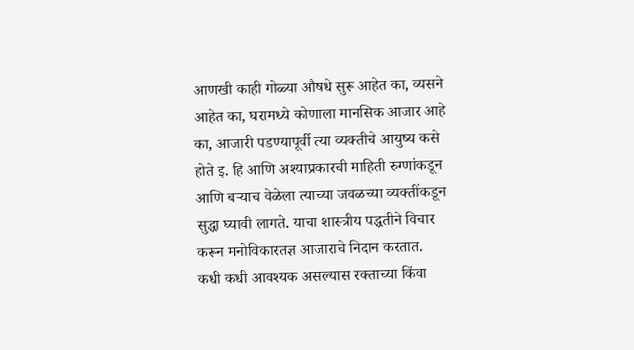आणखी काही गोळ्या औषधे सुरू आहेत का, व्यसने आहेत का, घरामध्ये कोणाला मानसिक आजार आहे का, आजारी पडण्यापूर्वी त्या व्यक्तीचे आयुष्य कसे होते इ. हि आणि अश्याप्रकारची माहिती रुग्णांकडून आणि बऱ्याच वेळेला त्याच्या जवळच्या व्यक्तींकडून सुद्धा घ्यावी लागते. याचा शास्त्रीय पद्धतीने विचार करून मनोविकारतज्ञ आजाराचे निदान करतात.
कधी कधी आवश्यक असल्यास रक्ताच्या किंवा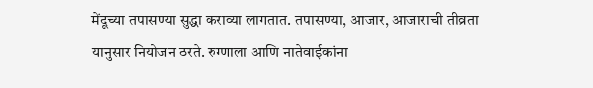मेंदूच्या तपासण्या सुद्धा कराव्या लागतात. तपासण्या, आजार, आजाराची तीव्रता यानुसार नियोजन ठरते. रुग्णाला आणि नातेवाईकांना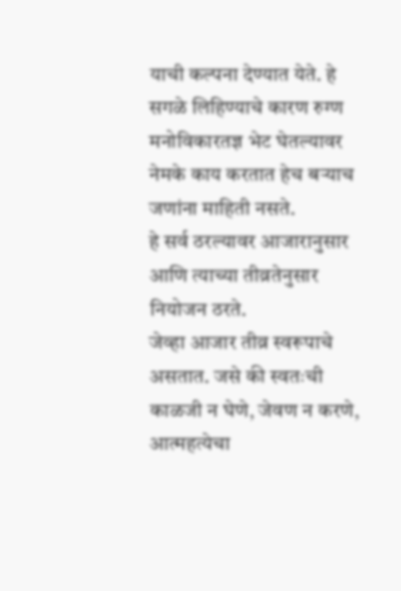याची कल्पना देण्यात येते. हे सगळे लिहिण्याचे कारण रुग्ण मनोविकारतज्ञ भेट घेतल्यावर नेमके काय करतात हेच बऱ्याच जणांना माहिती नसते.
हे सर्व ठरल्यावर आजारानुसार आणि त्याच्या तीव्रतेनुसार नियोजन ठरते.
जेव्हा आजार तीव्र स्वरूपाचे असतात. जसे की स्वतःची काळजी न घेणे, जेवण न करणे, आत्महत्येचा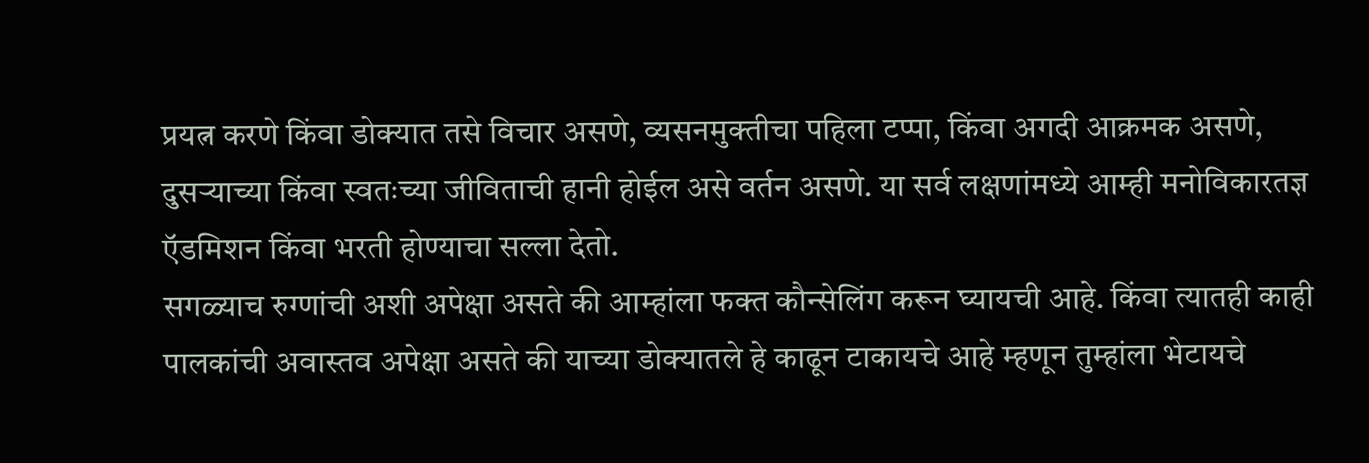प्रयत्न करणे किंवा डोक्यात तसे विचार असणे, व्यसनमुक्तीचा पहिला टप्पा, किंवा अगदी आक्रमक असणे, दुसऱ्याच्या किंवा स्वतःच्या जीविताची हानी होईल असे वर्तन असणे. या सर्व लक्षणांमध्ये आम्ही मनोविकारतज्ञ ऍडमिशन किंवा भरती होण्याचा सल्ला देतो.
सगळ्याच रुग्णांची अशी अपेक्षा असते की आम्हांला फक्त कौन्सेलिंग करून घ्यायची आहे. किंवा त्यातही काही पालकांची अवास्तव अपेक्षा असते की याच्या डोक्यातले हे काढून टाकायचे आहे म्हणून तुम्हांला भेटायचे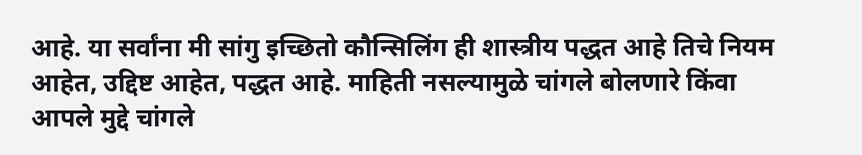आहे. या सर्वांना मी सांगु इच्छितो कौन्सिलिंग ही शास्त्रीय पद्धत आहे तिचे नियम आहेत, उद्दिष्ट आहेत, पद्धत आहे. माहिती नसल्यामुळे चांगले बोलणारे किंवा आपले मुद्दे चांगले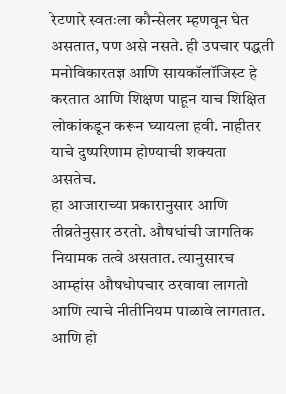रेटणारे स्वतःला कौन्सेलर म्हणवून घेत असतात, पण असे नसते. ही उपचार पद्धती मनोविकारतज्ञ आणि सायकॉलॉजिस्ट हे करतात आणि शिक्षण पाहून याच शिक्षित लोकांकडून करून घ्यायला हवी. नाहीतर याचे दुष्परिणाम होण्याची शक्यता असतेच.
हा आजाराच्या प्रकारानुसार आणि तीव्रतेनुसार ठरतो. औषधांची जागतिक नियामक तत्वे असतात. त्यानुसारच आम्हांस औषधोपचार ठरवावा लागतो आणि त्याचे नीतीनियम पाळावे लागतात. आणि हो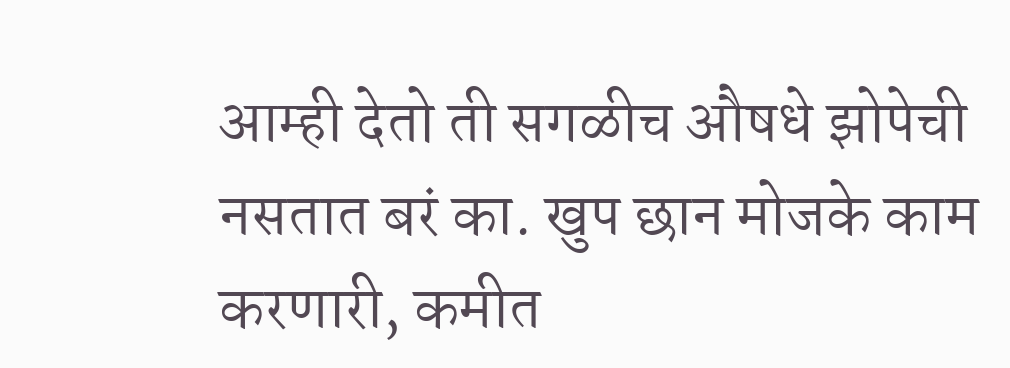आम्ही देतो ती सगळीच औषधे झोपेची नसतात बरं का. खुप छान मोजके काम करणारी, कमीत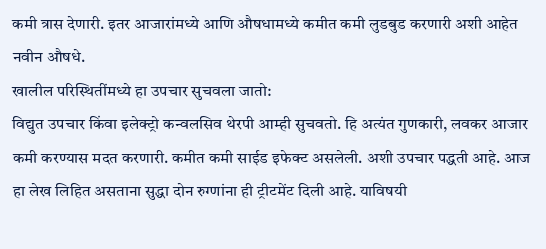कमी त्रास देणारी. इतर आजारांमध्ये आणि औषधामध्ये कमीत कमी लुडबुड करणारी अशी आहेत नवीन औषधे.
खालील परिस्थितींमध्ये हा उपचार सुचवला जातो:
विद्युत उपचार किंवा इलेक्ट्रो कन्वलसिव थेरपी आम्ही सुचवतो. हि अत्यंत गुणकारी, लवकर आजार कमी करण्यास मदत करणारी. कमीत कमी साईड इफेक्ट असलेली. अशी उपचार पद्धती आहे. आज हा लेख लिहित असताना सुद्धा दोन रुग्णांना ही ट्रीटमेंट दिली आहे. याविषयी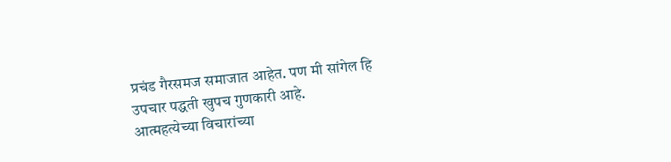प्रचंड गैरसमज समाजात आहेत. पण मी सांगेल हि उपचार पद्धती खुपच गुणकारी आहे.
आत्महत्येच्या विचारांच्या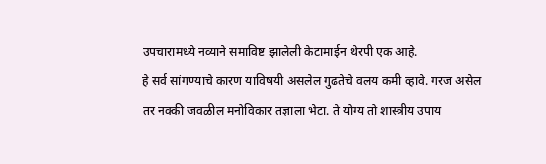उपचारामध्ये नव्याने समाविष्ट झालेली केटामाईन थेरपी एक आहे.
हे सर्व सांगण्याचे कारण याविषयी असलेल गुढतेचे वलय कमी व्हावे. गरज असेल तर नक्की जवळील मनोविकार तज्ञाला भेटा. ते योग्य तो शास्त्रीय उपाय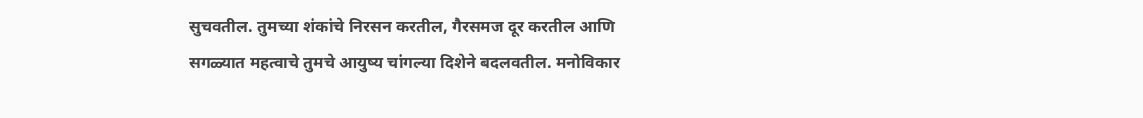सुचवतील. तुमच्या शंकांचे निरसन करतील, गैरसमज दूर करतील आणि सगळ्यात महत्वाचे तुमचे आयुष्य चांगल्या दिशेने बदलवतील. मनोविकार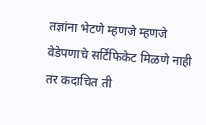तज्ञांना भेटणे म्हणजे म्हणजे वेडेपणाचे सर्टिफिकेट मिळणे नाही तर कदाचित ती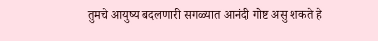तुमचे आयुष्य बदलणारी सगळ्यात आनंदी गोष्ट असु शकते हे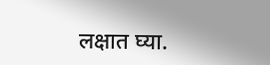लक्षात घ्या.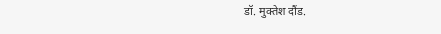डॉ. मुक्तेश दौंड.